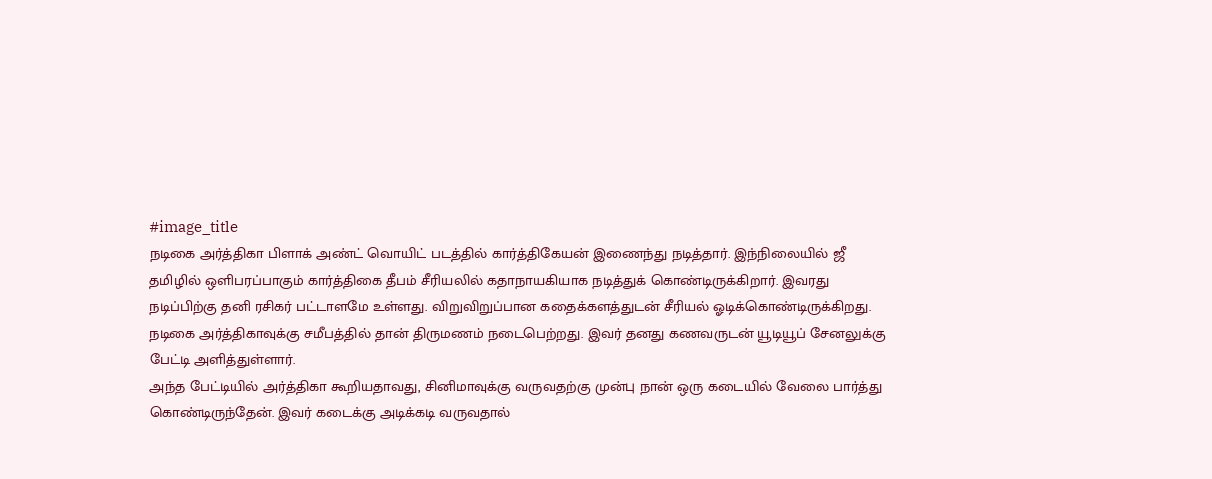#image_title
நடிகை அர்த்திகா பிளாக் அண்ட் வொயிட் படத்தில் கார்த்திகேயன் இணைந்து நடித்தார். இந்நிலையில் ஜீ தமிழில் ஒளிபரப்பாகும் கார்த்திகை தீபம் சீரியலில் கதாநாயகியாக நடித்துக் கொண்டிருக்கிறார். இவரது நடிப்பிற்கு தனி ரசிகர் பட்டாளமே உள்ளது. விறுவிறுப்பான கதைக்களத்துடன் சீரியல் ஓடிக்கொண்டிருக்கிறது. நடிகை அர்த்திகாவுக்கு சமீபத்தில் தான் திருமணம் நடைபெற்றது. இவர் தனது கணவருடன் யூடியூப் சேனலுக்கு பேட்டி அளித்துள்ளார்.
அந்த பேட்டியில் அர்த்திகா கூறியதாவது, சினிமாவுக்கு வருவதற்கு முன்பு நான் ஒரு கடையில் வேலை பார்த்து கொண்டிருந்தேன். இவர் கடைக்கு அடிக்கடி வருவதால்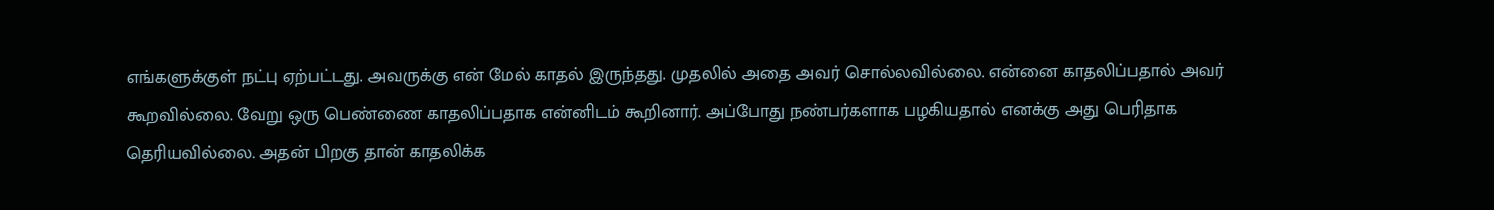எங்களுக்குள் நட்பு ஏற்பட்டது. அவருக்கு என் மேல் காதல் இருந்தது. முதலில் அதை அவர் சொல்லவில்லை. என்னை காதலிப்பதால் அவர் கூறவில்லை. வேறு ஒரு பெண்ணை காதலிப்பதாக என்னிடம் கூறினார். அப்போது நண்பர்களாக பழகியதால் எனக்கு அது பெரிதாக தெரியவில்லை. அதன் பிறகு தான் காதலிக்க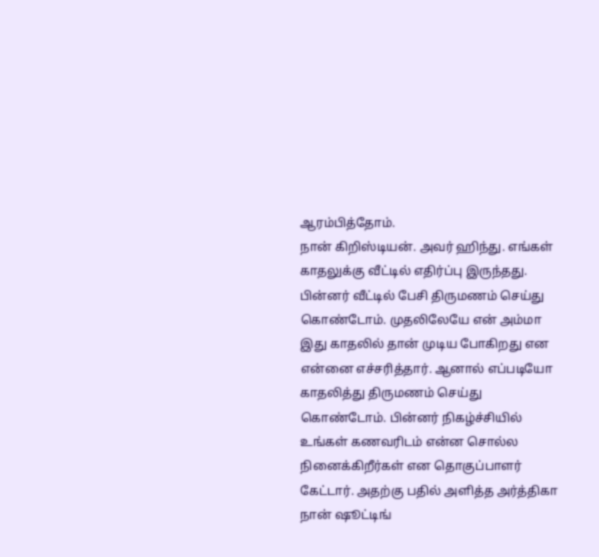ஆரம்பித்தோம்.
நான் கிறிஸ்டியன். அவர் ஹிந்து. எங்கள் காதலுக்கு வீட்டில் எதிர்ப்பு இருந்தது. பின்னர் வீட்டில் பேசி திருமணம் செய்து கொண்டோம். முதலிலேயே என் அம்மா இது காதலில் தான் முடிய போகிறது என என்னை எச்சரித்தார். ஆனால் எப்படியோ காதலித்து திருமணம் செய்து கொண்டோம். பின்னர் நிகழ்ச்சியில் உங்கள் கணவரிடம் என்ன சொல்ல நினைக்கிறீர்கள் என தொகுப்பாளர் கேட்டார். அதற்கு பதில் அளித்த அர்த்திகா நான் ஷூட்டிங்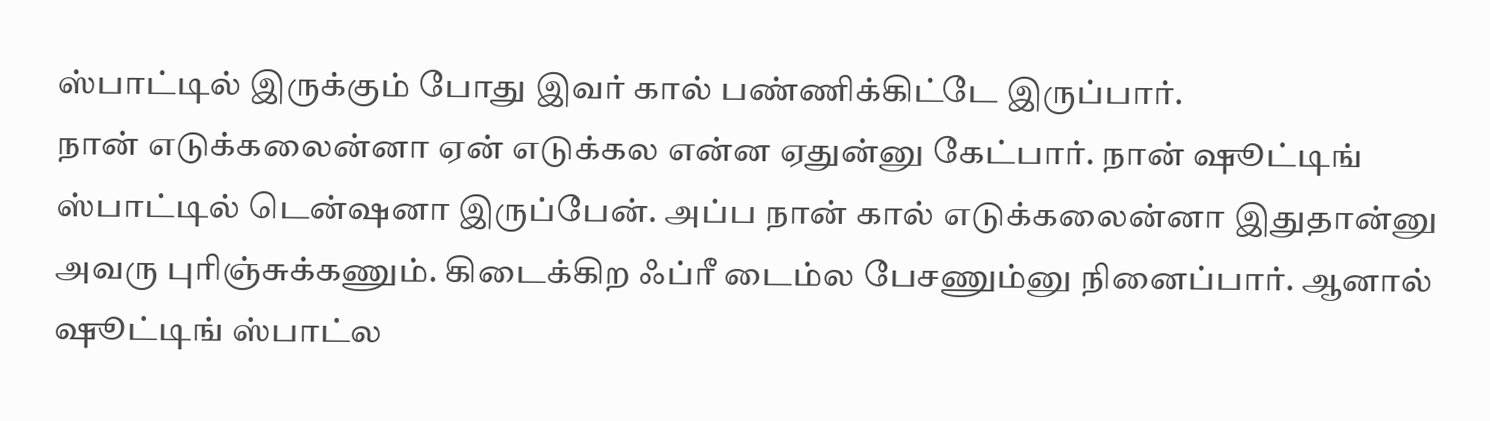ஸ்பாட்டில் இருக்கும் போது இவர் கால் பண்ணிக்கிட்டே இருப்பார்.
நான் எடுக்கலைன்னா ஏன் எடுக்கல என்ன ஏதுன்னு கேட்பார். நான் ஷூட்டிங் ஸ்பாட்டில் டென்ஷனா இருப்பேன். அப்ப நான் கால் எடுக்கலைன்னா இதுதான்னு அவரு புரிஞ்சுக்கணும். கிடைக்கிற ஃப்ரீ டைம்ல பேசணும்னு நினைப்பார். ஆனால் ஷூட்டிங் ஸ்பாட்ல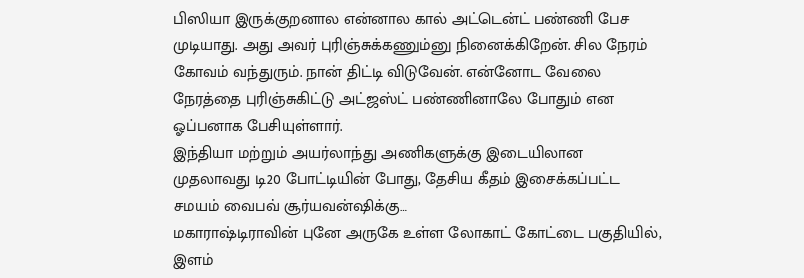பிஸியா இருக்குறனால என்னால கால் அட்டென்ட் பண்ணி பேச முடியாது. அது அவர் புரிஞ்சுக்கணும்னு நினைக்கிறேன். சில நேரம் கோவம் வந்துரும். நான் திட்டி விடுவேன். என்னோட வேலை நேரத்தை புரிஞ்சுகிட்டு அட்ஜஸ்ட் பண்ணினாலே போதும் என ஓப்பனாக பேசியுள்ளார்.
இந்தியா மற்றும் அயர்லாந்து அணிகளுக்கு இடையிலான முதலாவது டி20 போட்டியின் போது, தேசிய கீதம் இசைக்கப்பட்ட சமயம் வைபவ் சூர்யவன்ஷிக்கு…
மகாராஷ்டிராவின் புனே அருகே உள்ள லோகாட் கோட்டை பகுதியில், இளம்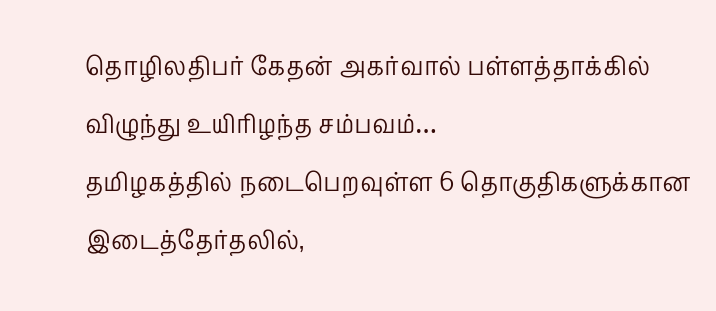தொழிலதிபர் கேதன் அகர்வால் பள்ளத்தாக்கில் விழுந்து உயிரிழந்த சம்பவம்…
தமிழகத்தில் நடைபெறவுள்ள 6 தொகுதிகளுக்கான இடைத்தேர்தலில்,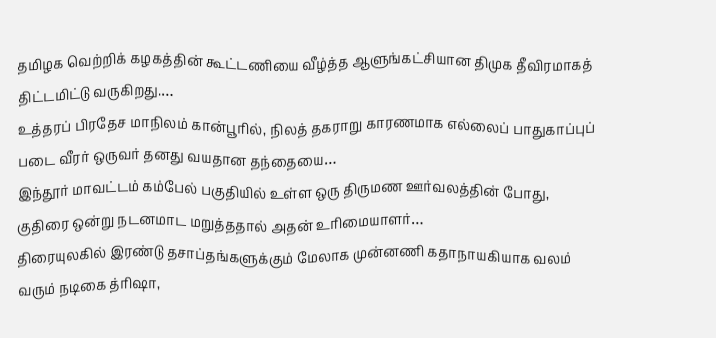தமிழக வெற்றிக் கழகத்தின் கூட்டணியை வீழ்த்த ஆளுங்கட்சியான திமுக தீவிரமாகத் திட்டமிட்டு வருகிறது.…
உத்தரப் பிரதேச மாநிலம் கான்பூரில், நிலத் தகராறு காரணமாக எல்லைப் பாதுகாப்புப் படை வீரர் ஒருவர் தனது வயதான தந்தையை…
இந்தூர் மாவட்டம் கம்பேல் பகுதியில் உள்ள ஒரு திருமண ஊர்வலத்தின் போது, குதிரை ஒன்று நடனமாட மறுத்ததால் அதன் உரிமையாளர்…
திரையுலகில் இரண்டு தசாப்தங்களுக்கும் மேலாக முன்னணி கதாநாயகியாக வலம் வரும் நடிகை த்ரிஷா,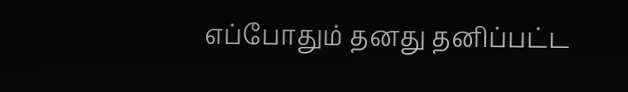எப்போதும் தனது தனிப்பட்ட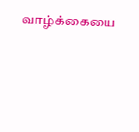வாழ்க்கையை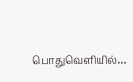பொதுவெளியில்…